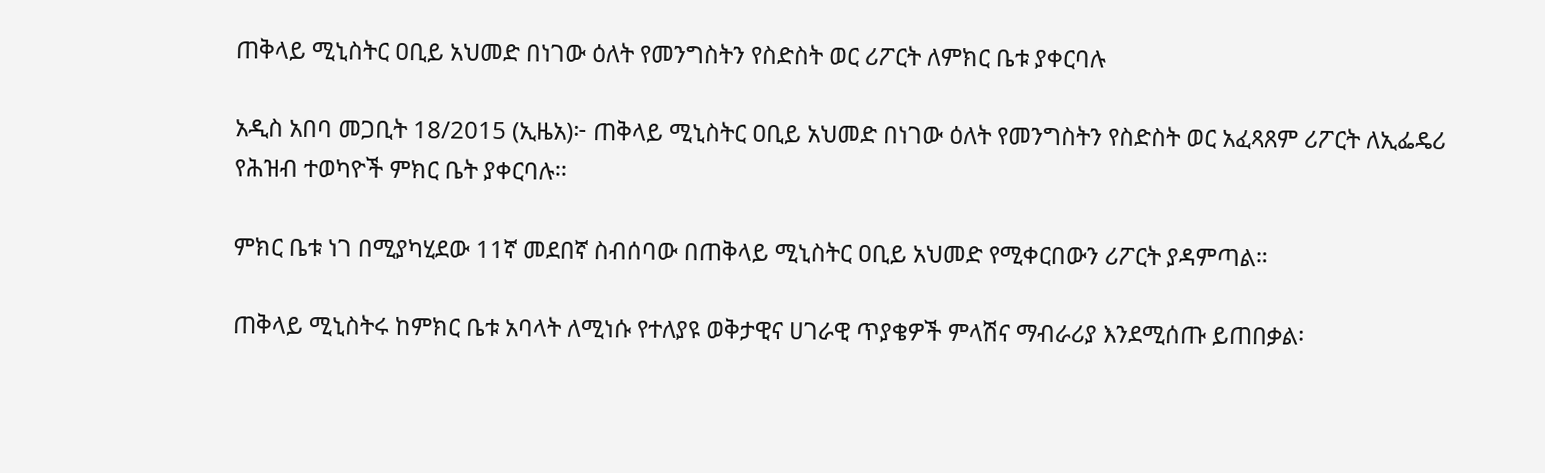ጠቅላይ ሚኒስትር ዐቢይ አህመድ በነገው ዕለት የመንግስትን የስድስት ወር ሪፖርት ለምክር ቤቱ ያቀርባሉ

አዲስ አበባ መጋቢት 18/2015 (ኢዜአ)፦ ጠቅላይ ሚኒስትር ዐቢይ አህመድ በነገው ዕለት የመንግስትን የስድስት ወር አፈጻጸም ሪፖርት ለኢፌዴሪ የሕዝብ ተወካዮች ምክር ቤት ያቀርባሉ፡፡

ምክር ቤቱ ነገ በሚያካሂደው 11ኛ መደበኛ ስብሰባው በጠቅላይ ሚኒስትር ዐቢይ አህመድ የሚቀርበውን ሪፖርት ያዳምጣል።

ጠቅላይ ሚኒስትሩ ከምክር ቤቱ አባላት ለሚነሱ የተለያዩ ወቅታዊና ሀገራዊ ጥያቄዎች ምላሽና ማብራሪያ እንደሚሰጡ ይጠበቃል፡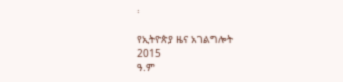፡

የኢትዮጵያ ዜና አገልግሎት
2015
ዓ.ም